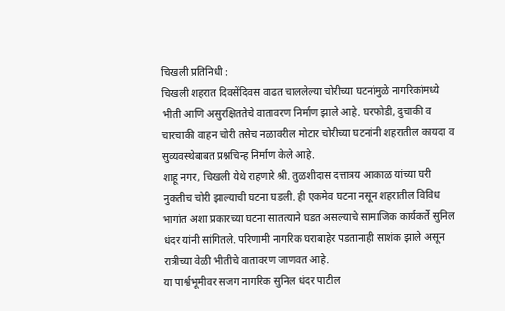चिखली प्रतिनिधी :
चिखली शहरात दिवसेंदिवस वाढत चाललेल्या चोरीच्या घटनांमुळे नागरिकांमध्ये भीती आणि असुरक्षिततेचे वातावरण निर्माण झाले आहे. घरफोडी, दुचाकी व चारचाकी वाहन चोरी तसेच नळावरील मोटार चोरीच्या घटनांनी शहरातील कायदा व सुव्यवस्थेबाबत प्रश्नचिन्ह निर्माण केले आहे.
शाहू नगर, चिखली येथे राहणारे श्री. तुळशीदास दत्तात्रय आकाळ यांच्या घरी नुकतीच चोरी झाल्याची घटना घडली. ही एकमेव घटना नसून शहरातील विविध भागांत अशा प्रकारच्या घटना सातत्याने घडत असल्याचे सामाजिक कार्यकर्ते सुनिल धंदर यांनी सांगितले. परिणामी नागरिक घराबाहेर पडतानाही साशंक झाले असून रात्रीच्या वेळी भीतीचे वातावरण जाणवत आहे.
या पार्श्वभूमीवर सजग नागरिक सुनिल धंदर पाटील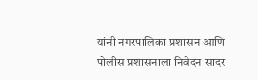यांनी नगरपालिका प्रशासन आणि पोलीस प्रशासनाला निवेदन सादर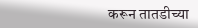करून तातडीच्या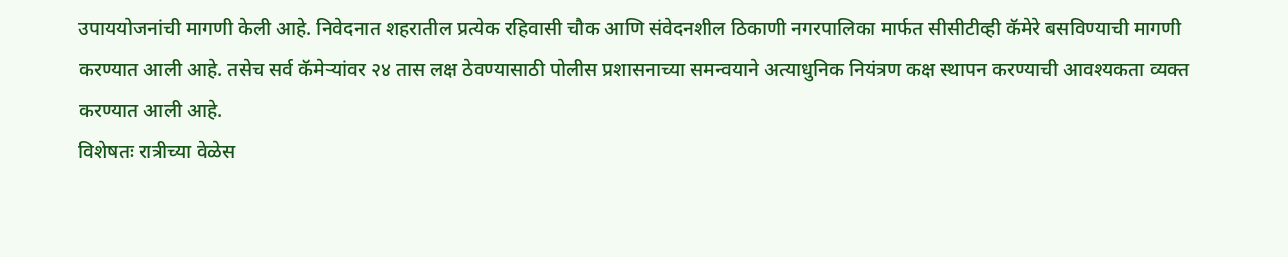उपाययोजनांची मागणी केली आहे. निवेदनात शहरातील प्रत्येक रहिवासी चौक आणि संवेदनशील ठिकाणी नगरपालिका मार्फत सीसीटीव्ही कॅमेरे बसविण्याची मागणी करण्यात आली आहे. तसेच सर्व कॅमेऱ्यांवर २४ तास लक्ष ठेवण्यासाठी पोलीस प्रशासनाच्या समन्वयाने अत्याधुनिक नियंत्रण कक्ष स्थापन करण्याची आवश्यकता व्यक्त करण्यात आली आहे.
विशेषतः रात्रीच्या वेळेस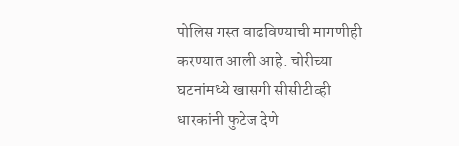पोलिस गस्त वाढविण्याची मागणीही करण्यात आली आहे. चोरीच्या घटनांमध्ये खासगी सीसीटीव्ही धारकांनी फुटेज देणे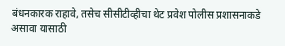बंधनकारक राहावे, तसेच सीसीटीव्हीचा थेट प्रवेश पोलीस प्रशासनाकडे असावा यासाठी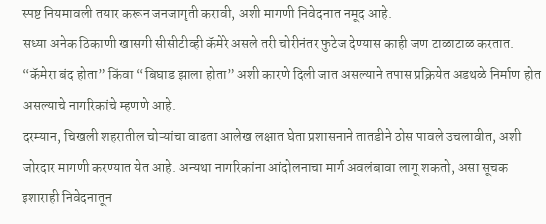स्पष्ट नियमावली तयार करून जनजागृती करावी, अशी मागणी निवेदनात नमूद आहे.
सध्या अनेक ठिकाणी खासगी सीसीटीव्ही कॅमेरे असले तरी चोरीनंतर फुटेज देण्यास काही जण टाळाटाळ करतात. “कॅमेरा बंद होता” किंवा “बिघाड झाला होता” अशी कारणे दिली जात असल्याने तपास प्रक्रियेत अडथळे निर्माण होत असल्याचे नागरिकांचे म्हणणे आहे.
दरम्यान, चिखली शहरातील चोऱ्यांचा वाढता आलेख लक्षात घेता प्रशासनाने तातडीने ठोस पावले उचलावीत, अशी जोरदार मागणी करण्यात येत आहे. अन्यथा नागरिकांना आंदोलनाचा मार्ग अवलंबावा लागू शकतो, असा सूचक इशाराही निवेदनातून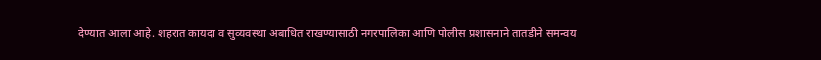देण्यात आला आहे. शहरात कायदा व सुव्यवस्था अबाधित राखण्यासाठी नगरपालिका आणि पोलीस प्रशासनाने तातडीने समन्वय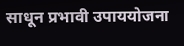साधून प्रभावी उपाययोजना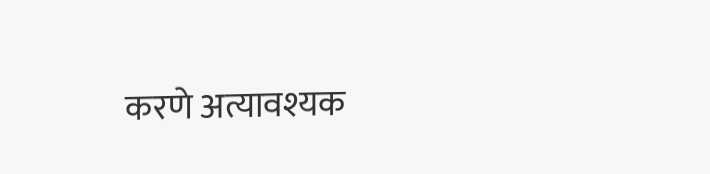करणे अत्यावश्यक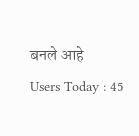बनले आहे
Users Today : 45